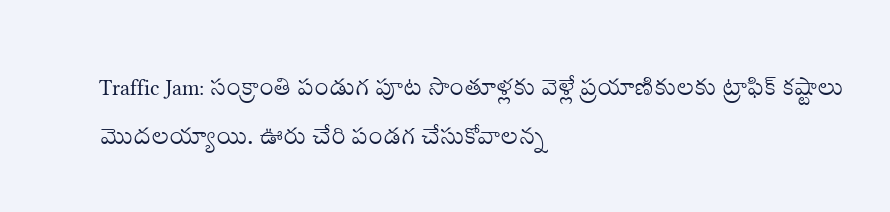Traffic Jam: సంక్రాంతి పండుగ పూట సొంతూళ్లకు వెళ్లే ప్రయాణికులకు ట్రాఫిక్ కష్టాలు మొదలయ్యాయి. ఊరు చేరి పండగ చేసుకోవాలన్న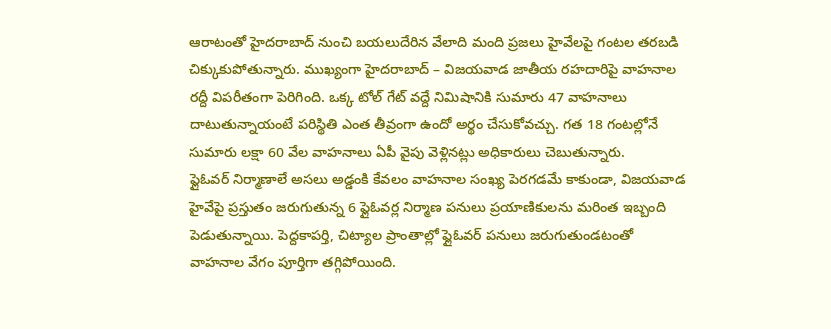ఆరాటంతో హైదరాబాద్ నుంచి బయలుదేరిన వేలాది మంది ప్రజలు హైవేలపై గంటల తరబడి చిక్కుకుపోతున్నారు. ముఖ్యంగా హైదరాబాద్ – విజయవాడ జాతీయ రహదారిపై వాహనాల రద్దీ విపరీతంగా పెరిగింది. ఒక్క టోల్ గేట్ వద్దే నిమిషానికి సుమారు 47 వాహనాలు దాటుతున్నాయంటే పరిస్థితి ఎంత తీవ్రంగా ఉందో అర్థం చేసుకోవచ్చు. గత 18 గంటల్లోనే సుమారు లక్షా 60 వేల వాహనాలు ఏపీ వైపు వెళ్లినట్లు అధికారులు చెబుతున్నారు.
ఫ్లైఓవర్ నిర్మాణాలే అసలు అడ్డంకి కేవలం వాహనాల సంఖ్య పెరగడమే కాకుండా, విజయవాడ హైవేపై ప్రస్తుతం జరుగుతున్న 6 ఫ్లైఓవర్ల నిర్మాణ పనులు ప్రయాణికులను మరింత ఇబ్బంది పెడుతున్నాయి. పెద్దకాపర్తి, చిట్యాల ప్రాంతాల్లో ఫ్లైఓవర్ పనులు జరుగుతుండటంతో వాహనాల వేగం పూర్తిగా తగ్గిపోయింది.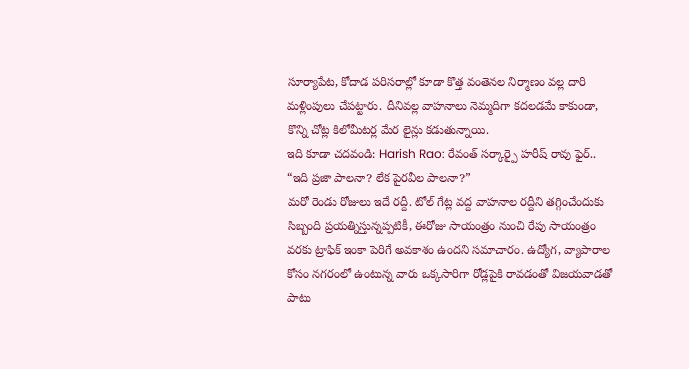సూర్యాపేట, కోదాడ పరిసరాల్లో కూడా కొత్త వంతెనల నిర్మాణం వల్ల దారి మళ్లింపులు చేపట్టారు. దీనివల్ల వాహనాలు నెమ్మదిగా కదలడమే కాకుండా, కొన్ని చోట్ల కిలోమీటర్ల మేర లైన్లు కడుతున్నాయి.
ఇది కూడా చదవండి: Harish Rao: రేవంత్ సర్కార్పై హరీష్ రావు ఫైర్.. “ఇది ప్రజా పాలనా? లేక పైరవీల పాలనా?”
మరో రెండు రోజులు ఇదే రద్దీ. టోల్ గేట్ల వద్ద వాహనాల రద్దీని తగ్గించేందుకు సిబ్బంది ప్రయత్నిస్తున్నప్పటికీ, ఈరోజు సాయంత్రం నుంచి రేపు సాయంత్రం వరకు ట్రాఫిక్ ఇంకా పెరిగే అవకాశం ఉందని సమాచారం. ఉద్యోగ, వ్యాపారాల కోసం నగరంలో ఉంటున్న వారు ఒక్కసారిగా రోడ్లపైకి రావడంతో విజయవాడతో పాటు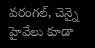వరంగల్, చెన్నై హైవేలు కూడా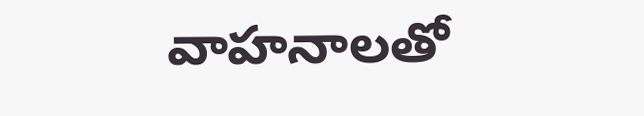వాహనాలతో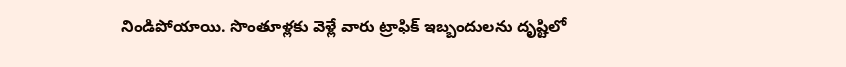నిండిపోయాయి. సొంతూళ్లకు వెళ్లే వారు ట్రాఫిక్ ఇబ్బందులను దృష్టిలో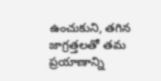ఉంచుకుని, తగిన జాగ్రత్తలతో తమ ప్రయాణాన్ని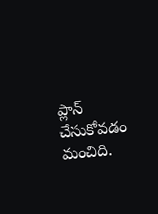ప్లాన్ చేసుకోవడం మంచిది.